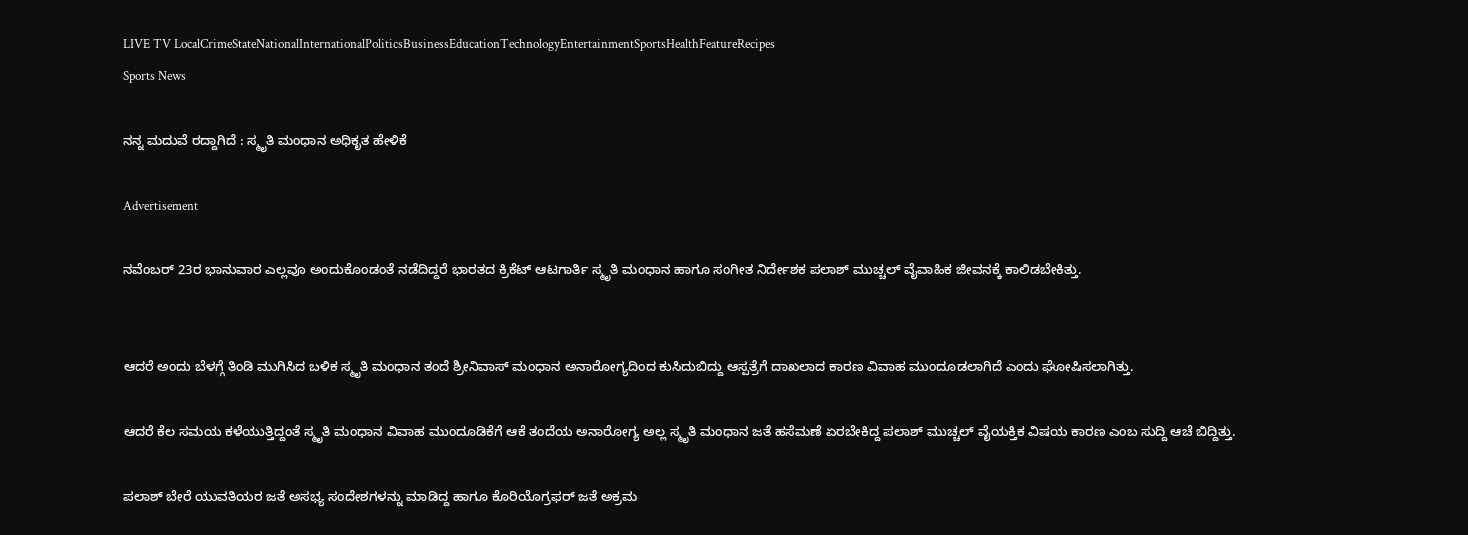LIVE TV LocalCrimeStateNationalInternationalPoliticsBusinessEducationTechnologyEntertainmentSportsHealthFeatureRecipes
Sports News

ನನ್ನ ಮದುವೆ ರದ್ದಾಗಿದೆ : ಸ್ಮೃತಿ ಮಂಧಾನ ಅಧಿಕೃತ ಹೇಳಿಕೆ

Advertisement

ನವೆಂಬರ್‌ 23ರ ಭಾನುವಾರ ಎಲ್ಲವೂ ಅಂದುಕೊಂಡಂತೆ ನಡೆದಿದ್ದರೆ ಭಾರತದ ಕ್ರಿಕೆಟ್‌ ಆಟಗಾರ್ತಿ ಸ್ಮೃತಿ ಮಂಧಾನ ಹಾಗೂ ಸಂಗೀತ ನಿರ್ದೇಶಕ ಪಲಾಶ್‌ ಮುಚ್ಚಲ್‌ ವೈವಾಹಿಕ ಜೀವನಕ್ಕೆ ಕಾಲಿಡಬೇಕಿತ್ತು.


ಆದರೆ ಅಂದು ಬೆಳಗ್ಗೆ ತಿಂಡಿ ಮುಗಿಸಿದ ಬಳಿಕ ಸ್ಮೃತಿ ಮಂಧಾನ ತಂದೆ ಶ್ರೀನಿವಾಸ್‌ ಮಂಧಾನ ಅನಾರೋಗ್ಯದಿಂದ ಕುಸಿದುಬಿದ್ದು ಆಸ್ಪತ್ರೆಗೆ ದಾಖಲಾದ ಕಾರಣ ವಿವಾಹ ಮುಂದೂಡಲಾಗಿದೆ ಎಂದು ಘೋಷಿಸಲಾಗಿತ್ತು.

ಆದರೆ ಕೆಲ ಸಮಯ ಕಳೆಯುತ್ತಿದ್ದಂತೆ ಸ್ಮೃತಿ ಮಂಧಾನ ವಿವಾಹ ಮುಂದೂಡಿಕೆಗೆ ಆಕೆ ತಂದೆಯ ಅನಾರೋಗ್ಯ ಅಲ್ಲ ಸ್ಮೃತಿ ಮಂಧಾನ ಜತೆ ಹಸೆಮಣೆ ಏರಬೇಕಿದ್ದ ಪಲಾಶ್ ಮುಚ್ಚಲ್ ವೈಯಕ್ತಿಕ ವಿಷಯ ಕಾರಣ ಎಂಬ ಸುದ್ದಿ ಆಚೆ ಬಿದ್ದಿತ್ತು.

ಪಲಾಶ್ ಬೇರೆ ಯುವತಿಯರ ಜತೆ ಅಸಭ್ಯ ಸಂದೇಶಗಳನ್ನು ಮಾಡಿದ್ದ ಹಾಗೂ ಕೊರಿಯೊಗ್ರಫರ್ ಜತೆ ಅಕ್ರಮ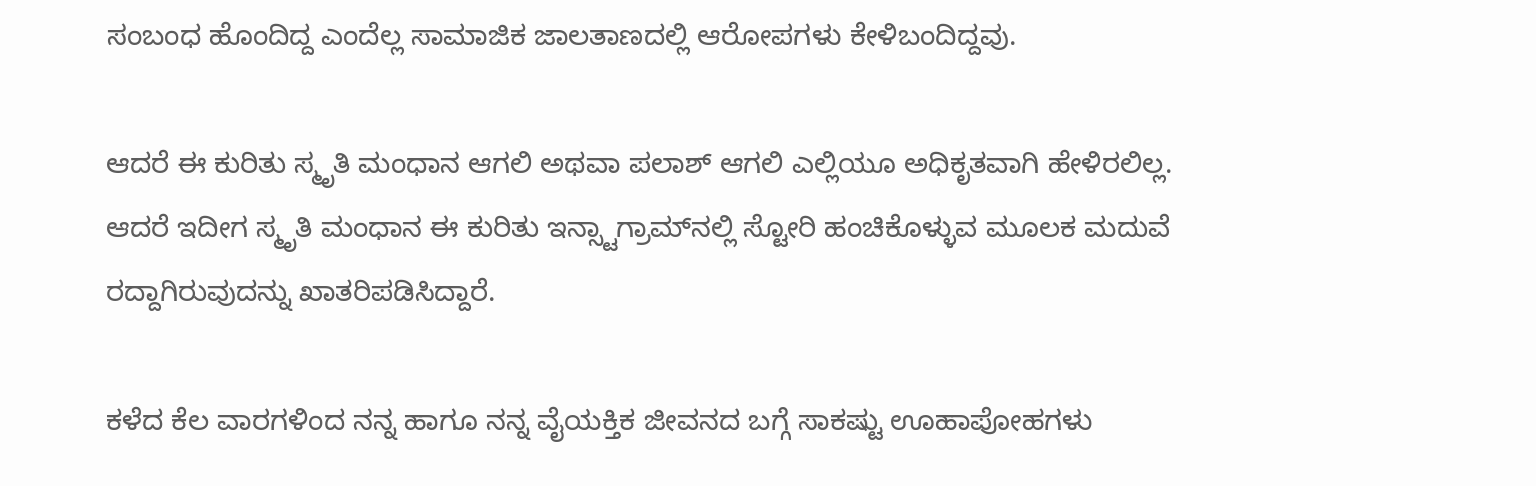ಸಂಬಂಧ ಹೊಂದಿದ್ದ ಎಂದೆಲ್ಲ ಸಾಮಾಜಿಕ ಜಾಲತಾಣದಲ್ಲಿ ಆರೋಪಗಳು ಕೇಳಿಬಂದಿದ್ದವು.

ಆದರೆ ಈ ಕುರಿತು ಸ್ಮೃತಿ ಮಂಧಾನ ಆಗಲಿ ಅಥವಾ ಪಲಾಶ್ ಆಗಲಿ ಎಲ್ಲಿಯೂ ಅಧಿಕೃತವಾಗಿ ಹೇಳಿರಲಿಲ್ಲ. ಆದರೆ ಇದೀಗ ಸ್ಮೃತಿ ಮಂಧಾನ ಈ ಕುರಿತು ಇನ್ಸ್ಟಾಗ್ರಾಮ್‌ನಲ್ಲಿ ಸ್ಟೋರಿ ಹಂಚಿಕೊಳ್ಳುವ ಮೂಲಕ ಮದುವೆ ರದ್ದಾಗಿರುವುದನ್ನು ಖಾತರಿಪಡಿಸಿದ್ದಾರೆ.

ಕಳೆದ ಕೆಲ ವಾರಗಳಿಂದ ನನ್ನ ಹಾಗೂ ನನ್ನ ವೈಯಕ್ತಿಕ ಜೀವನದ ಬಗ್ಗೆ ಸಾಕಷ್ಟು ಊಹಾಪೋಹಗಳು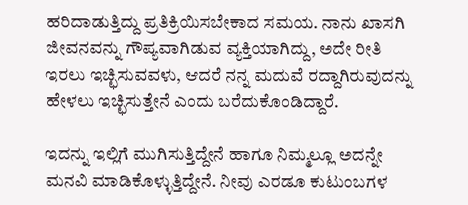ಹರಿದಾಡುತ್ತಿದ್ದು ಪ್ರತಿಕ್ರಿಯಿಸಬೇಕಾದ ಸಮಯ. ನಾನು ಖಾಸಗಿ ಜೀವನವನ್ನು ಗೌಪ್ಯವಾಗಿಡುವ ವ್ಯಕ್ತಿಯಾಗಿದ್ದು, ಅದೇ ರೀತಿ ಇರಲು ಇಚ್ಛಿಸುವವಳು, ಆದರೆ ನನ್ನ ಮದುವೆ ರದ್ದಾಗಿರುವುದನ್ನು ಹೇಳಲು ಇಚ್ಛಿಸುತ್ತೇನೆ ಎಂದು ಬರೆದುಕೊಂಡಿದ್ದಾರೆ.

ಇದನ್ನು ಇಲ್ಲಿಗೆ ಮುಗಿಸುತ್ತಿದ್ದೇನೆ ಹಾಗೂ ನಿಮ್ಮಲ್ಲೂ ಅದನ್ನೇ ಮನವಿ ಮಾಡಿಕೊಳ್ಳುತ್ತಿದ್ದೇನೆ. ನೀವು ಎರಡೂ ಕುಟುಂಬಗಳ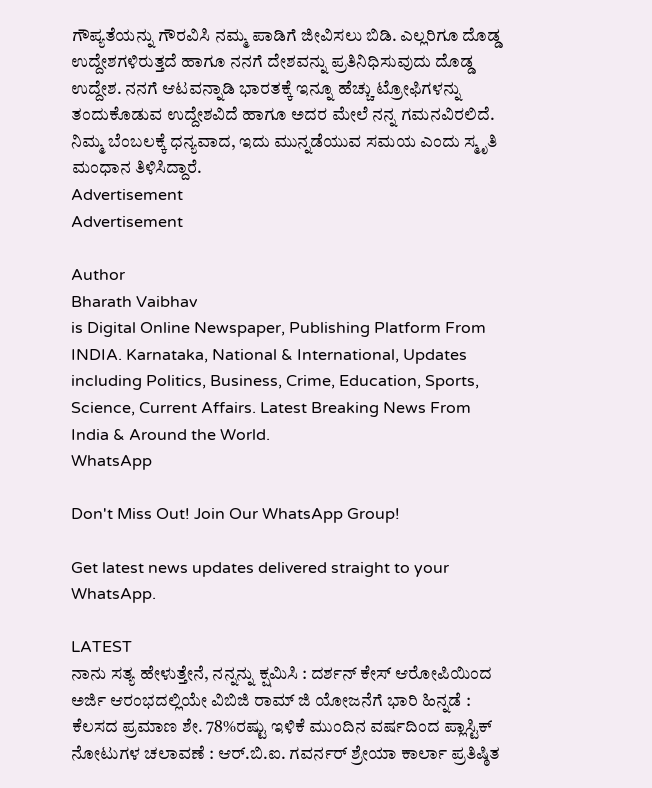ಗೌಪ್ಯತೆಯನ್ನು ಗೌರವಿಸಿ ನಮ್ಮ ಪಾಡಿಗೆ ಜೀವಿಸಲು ಬಿಡಿ. ಎಲ್ಲರಿಗೂ ದೊಡ್ಡ ಉದ್ದೇಶಗಳಿರುತ್ತದೆ ಹಾಗೂ ನನಗೆ ದೇಶವನ್ನು ಪ್ರತಿನಿಧಿಸುವುದು ದೊಡ್ಡ ಉದ್ದೇಶ. ನನಗೆ ಆಟವನ್ನಾಡಿ ಭಾರತಕ್ಕೆ ಇನ್ನೂ ಹೆಚ್ಚು ಟ್ರೋಫಿಗಳನ್ನು ತಂದುಕೊಡುವ ಉದ್ದೇಶವಿದೆ ಹಾಗೂ ಅದರ ಮೇಲೆ ನನ್ನ ಗಮನವಿರಲಿದೆ. ನಿಮ್ಮ ಬೆಂಬಲಕ್ಕೆ ಧನ್ಯವಾದ, ಇದು ಮುನ್ನಡೆಯುವ ಸಮಯ ಎಂದು ಸ್ಮೃತಿ ಮಂಧಾನ ತಿಳಿಸಿದ್ದಾರೆ.
Advertisement
Advertisement

Author
Bharath Vaibhav
is Digital Online Newspaper, Publishing Platform From INDIA. Karnataka, National & International, Updates including Politics, Business, Crime, Education, Sports, Science, Current Affairs. Latest Breaking News From India & Around the World.
WhatsApp

Don't Miss Out! Join Our WhatsApp Group!

Get latest news updates delivered straight to your WhatsApp.

LATEST
ನಾನು ಸತ್ಯ ಹೇಳುತ್ತೇನೆ, ನನ್ನನ್ನು ಕ್ಷಮಿಸಿ : ದರ್ಶನ್ ಕೇಸ್ ಆರೋಪಿಯಿಂದ ಅರ್ಜಿ ಆರಂಭದಲ್ಲಿಯೇ ವಿಬಿಜಿ ರಾಮ್ ಜಿ ಯೋಜನೆಗೆ ಭಾರಿ ಹಿನ್ನಡೆ : ಕೆಲಸದ ಪ್ರಮಾಣ ಶೇ. 78%ರಷ್ಟು ಇಳಿಕೆ ಮುಂದಿನ ವರ್ಷದಿಂದ ಪ್ಲಾಸ್ಟಿಕ್ ನೋಟುಗಳ ಚಲಾವಣೆ : ಆರ್‌.ಬಿ.ಐ. ಗವರ್ನರ್ ಶ್ರೇಯಾ ಕಾರ್ಲಾ ಪ್ರತಿಷ್ಠಿತ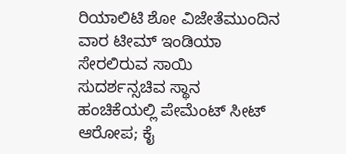ರಿಯಾಲಿಟಿ ಶೋ ವಿಜೇತೆಮುಂದಿನ ವಾರ ಟೀಮ್ ಇಂಡಿಯಾ ಸೇರಲಿರುವ ಸಾಯಿ ಸುದರ್ಶನ್ಸಚಿವ ಸ್ಥಾನ ಹಂಚಿಕೆಯಲ್ಲಿ ಪೇಮೆಂಟ್ ಸೀಟ್ ಆರೋಪ; ಕೈ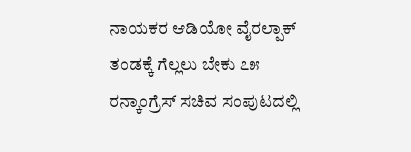ನಾಯಕರ ಆಡಿಯೋ ವೈರಲ್ಪಾಕ್ ತಂಡಕ್ಕೆ ಗೆಲ್ಲಲು ಬೇಕು ೭೫ ರನ್ಕಾಂಗ್ರೆಸ್ ಸಚಿವ ಸಂಪುಟದಲ್ಲಿ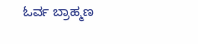ಓರ್ವ ಬ್ರಾಹ್ಮಣ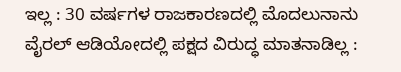ಇಲ್ಲ : 30 ವರ್ಷಗಳ ರಾಜಕಾರಣದಲ್ಲಿ ಮೊದಲುನಾನು ವೈರಲ್ ಆಡಿಯೋದಲ್ಲಿ ಪಕ್ಷದ ವಿರುದ್ಧ ಮಾತನಾಡಿಲ್ಲ :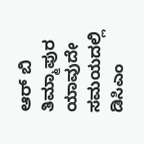ಆರ್ ಬಿ ತಿಮ್ಮಾಪುರ ಯಾವುದೇ ಸಮಯದಲ್ಲಿ ಡಿಸಿಎಂ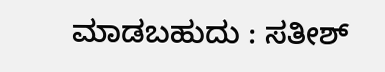ಮಾಡಬಹುದು : ಸತೀಶ್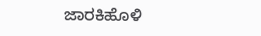ಜಾರಕಿಹೊಳಿ